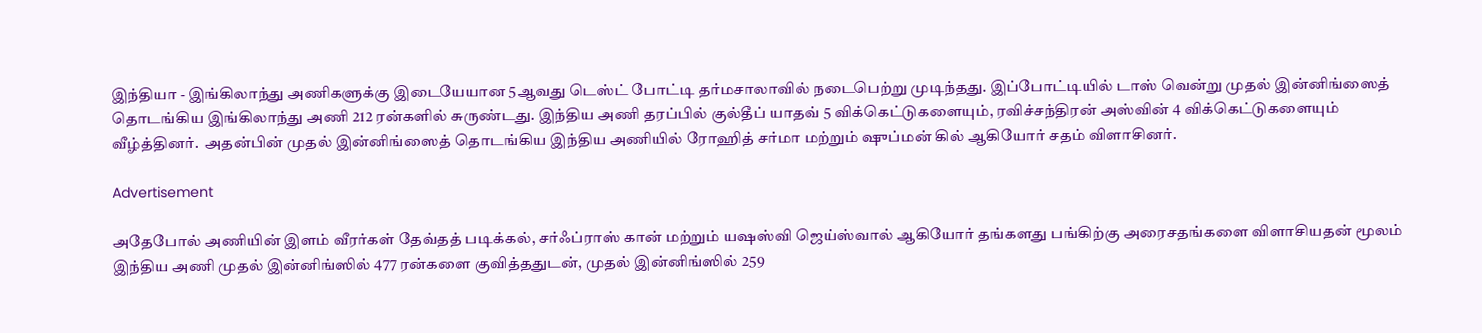இந்தியா - இங்கிலாந்து அணிகளுக்கு இடையேயான 5ஆவது டெஸ்ட் போட்டி தர்மசாலாவில் நடைபெற்று முடிந்தது. இப்போட்டியில் டாஸ் வென்று முதல் இன்னிங்ஸைத் தொடங்கிய இங்கிலாந்து அணி 212 ரன்களில் சுருண்டது. இந்திய அணி தரப்பில் குல்தீப் யாதவ் 5 விக்கெட்டுகளையும், ரவிச்சந்திரன் அஸ்வின் 4 விக்கெட்டுகளையும் வீழ்த்தினர்.  அதன்பின் முதல் இன்னிங்ஸைத் தொடங்கிய இந்திய அணியில் ரோஹித் சர்மா மற்றும் ஷுப்மன் கில் ஆகியோர் சதம் விளாசினர்.

Advertisement

அதேபோல் அணியின் இளம் வீரர்கள் தேவ்தத் படிக்கல், சர்ஃப்ராஸ் கான் மற்றும் யஷஸ்வி ஜெய்ஸ்வால் ஆகியோர் தங்களது பங்கிற்கு அரைசதங்களை விளாசியதன் மூலம் இந்திய அணி முதல் இன்னிங்ஸில் 477 ரன்களை குவித்ததுடன், முதல் இன்னிங்ஸில் 259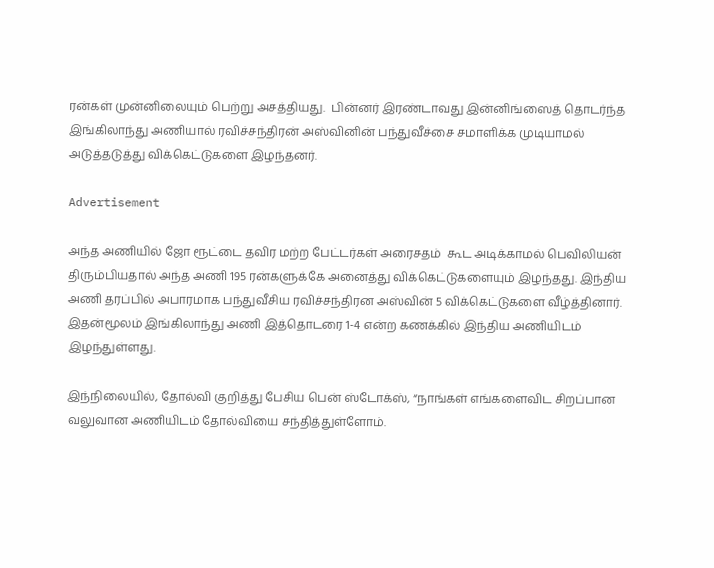ரன்கள் முன்னிலையும் பெற்று அசத்தியது.  பின்னர் இரண்டாவது இன்னிங்ஸைத் தொடர்ந்த இங்கிலாந்து அணியால் ரவிச்சந்திரன் அஸ்வினின் பந்துவீச்சை சமாளிக்க முடியாமல் அடுத்தடுத்து விக்கெட்டுகளை இழந்தனர்.

Advertisement

அந்த அணியில் ஜோ ரூட்டை தவிர மற்ற பேட்டர்கள் அரைசதம்  கூட அடிக்காமல் பெவிலியன் திரும்பியதால் அந்த அணி 195 ரன்களுக்கே அனைத்து விக்கெட்டுகளையும் இழந்தது. இந்திய அணி தரப்பில் அபாரமாக பந்துவீசிய ரவிச்சந்திரன அஸ்வின் 5 விக்கெட்டுகளை வீழ்த்தினார். இதன்மூலம் இங்கிலாந்து அணி இத்தொடரை 1-4 என்ற கணக்கில் இந்திய அணியிடம் இழந்துள்ளது.

இந்நிலையில், தோல்வி குறித்து பேசிய பென் ஸ்டோக்ஸ், “நாங்கள் எங்களைவிட சிறப்பான வலுவான அணியிடம் தோல்வியை சந்தித்துள்ளோம்.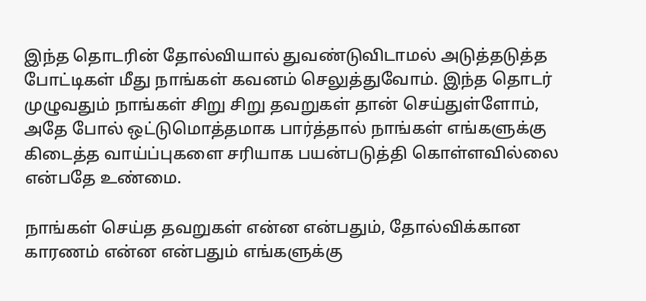இந்த தொடரின் தோல்வியால் துவண்டுவிடாமல் அடுத்தடுத்த போட்டிகள் மீது நாங்கள் கவனம் செலுத்துவோம். இந்த தொடர் முழுவதும் நாங்கள் சிறு சிறு தவறுகள் தான் செய்துள்ளோம், அதே போல் ஒட்டுமொத்தமாக பார்த்தால் நாங்கள் எங்களுக்கு கிடைத்த வாய்ப்புகளை சரியாக பயன்படுத்தி கொள்ளவில்லை என்பதே உண்மை.

நாங்கள் செய்த தவறுகள் என்ன என்பதும், தோல்விக்கான காரணம் என்ன என்பதும் எங்களுக்கு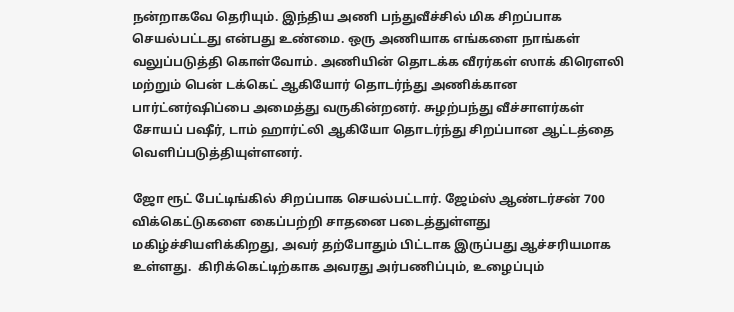நன்றாகவே தெரியும். இந்திய அணி பந்துவீச்சில் மிக சிறப்பாக செயல்பட்டது என்பது உண்மை. ஒரு அணியாக எங்களை நாங்கள் வலுப்படுத்தி கொள்வோம். அணியின் தொடக்க வீரர்கள் ஸாக் கிரௌலி மற்றும் பென் டக்கெட் ஆகியோர் தொடர்ந்து அணிக்கான பார்ட்னர்ஷிப்பை அமைத்து வருகின்றனர். சுழற்பந்து வீச்சாளர்கள் சோயப் பஷீர், டாம் ஹார்ட்லி ஆகியோ தொடர்ந்து சிறப்பான ஆட்டத்தை வெளிப்படுத்தியுள்ளனர்.

ஜோ ரூட் பேட்டிங்கில் சிறப்பாக செயல்பட்டார். ஜேம்ஸ் ஆண்டர்சன் 700 விக்கெட்டுகளை கைப்பற்றி சாதனை படைத்துள்ளது மகிழ்ச்சியளிக்கிறது, அவர் தற்போதும் பிட்டாக இருப்பது ஆச்சரியமாக உள்ளது.  கிரிக்கெட்டிற்காக அவரது அர்பணிப்பும், உழைப்பும்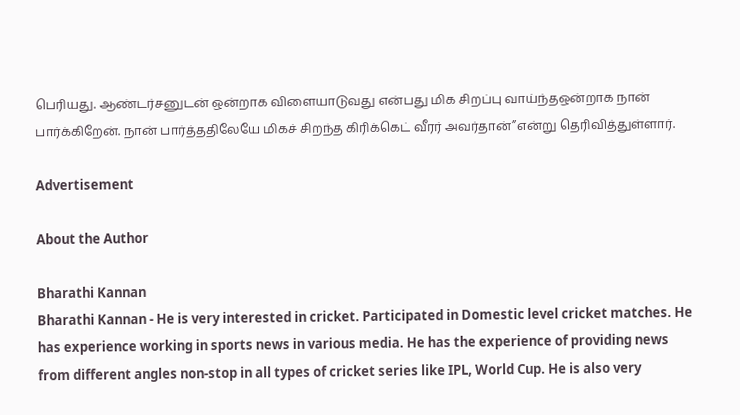பெரியது. ஆண்டர்சனுடன் ஒன்றாக விளையாடுவது என்பது மிக சிறப்பு வாய்ந்தஒன்றாக நான் பார்க்கிறேன். நான் பார்த்ததிலேயே மிகச் சிறந்த கிரிக்கெட் வீரர் அவர்தான்”என்று தெரிவித்துள்ளார்.

Advertisement

About the Author

Bharathi Kannan
Bharathi Kannan - He is very interested in cricket. Participated in Domestic level cricket matches. He has experience working in sports news in various media. He has the experience of providing news from different angles non-stop in all types of cricket series like IPL, World Cup. He is also very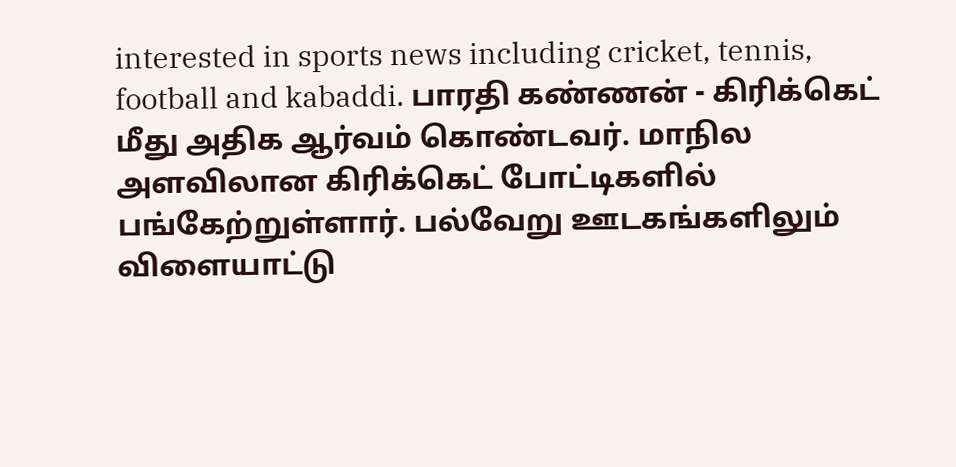interested in sports news including cricket, tennis, football and kabaddi. பாரதி கண்ணன் - கிரிக்கெட் மீது அதிக ஆர்வம் கொண்டவர். மாநில அளவிலான கிரிக்கெட் போட்டிகளில் பங்கேற்றுள்ளார். பல்வேறு ஊடகங்களிலும் விளையாட்டு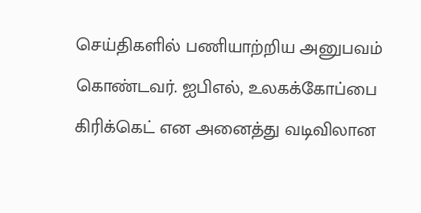செய்திகளில் பணியாற்றிய அனுபவம் கொண்டவர். ஐபிஎல், உலகக்கோப்பை கிரிக்கெட் என அனைத்து வடிவிலான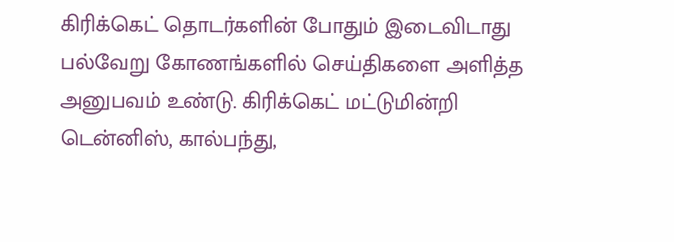கிரிக்கெட் தொடர்களின் போதும் இடைவிடாது பல்வேறு கோணங்களில் செய்திகளை அளித்த அனுபவம் உண்டு. கிரிக்கெட் மட்டுமின்றி டென்னிஸ், கால்பந்து,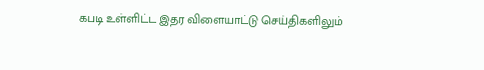கபடி உள்ளிட்ட இதர விளையாட்டு செய்திகளிலும்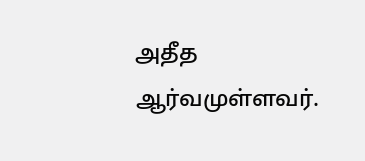அதீத ஆர்வமுள்ளவர்.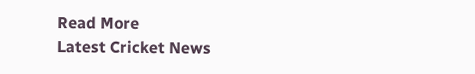Read More
Latest Cricket News